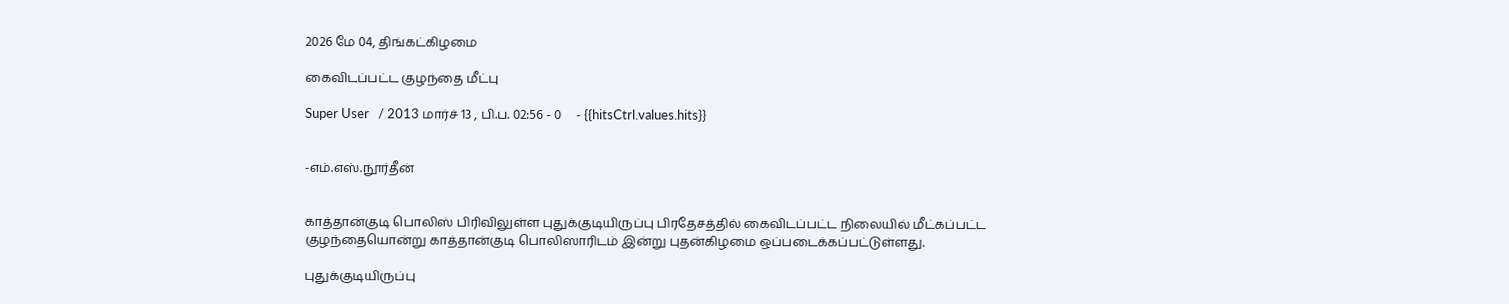2026 மே 04, திங்கட்கிழமை

கைவிடப்பட்ட குழந்தை மீட்பு

Super User   / 2013 மார்ச் 13 , பி.ப. 02:56 - 0     - {{hitsCtrl.values.hits}}


-எம்.எஸ்.நூர்தீன்


காத்தான்குடி பொலிஸ் பிரிவிலுள்ள புதுக்குடியிருப்பு பிரதேசத்தில் கைவிடப்பட்ட நிலையில் மீட்கப்பட்ட குழந்தையொன்று காத்தான்குடி பொலிஸாரிடம் இன்று புதன்கிழமை ஒப்படைக்கப்பட்டுள்ளது.

புதுக்குடியிருப்பு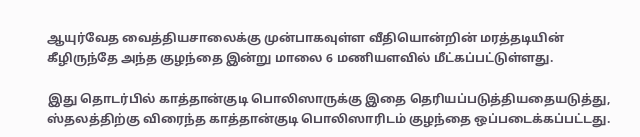ஆயுர்வேத வைத்தியசாலைக்கு முன்பாகவுள்ள வீதியொன்றின் மரத்தடியின் கீழிருந்தே அந்த குழந்தை இன்று மாலை 6 மணியளவில் மீட்கப்பட்டுள்ளது.

இது தொடர்பில் காத்தான்குடி பொலிஸாருக்கு இதை தெரியப்படுத்தியதையடுத்து, ஸ்தலத்திற்கு விரைந்த காத்தான்குடி பொலிஸாரிடம் குழந்தை ஒப்படைக்கப்பட்டது.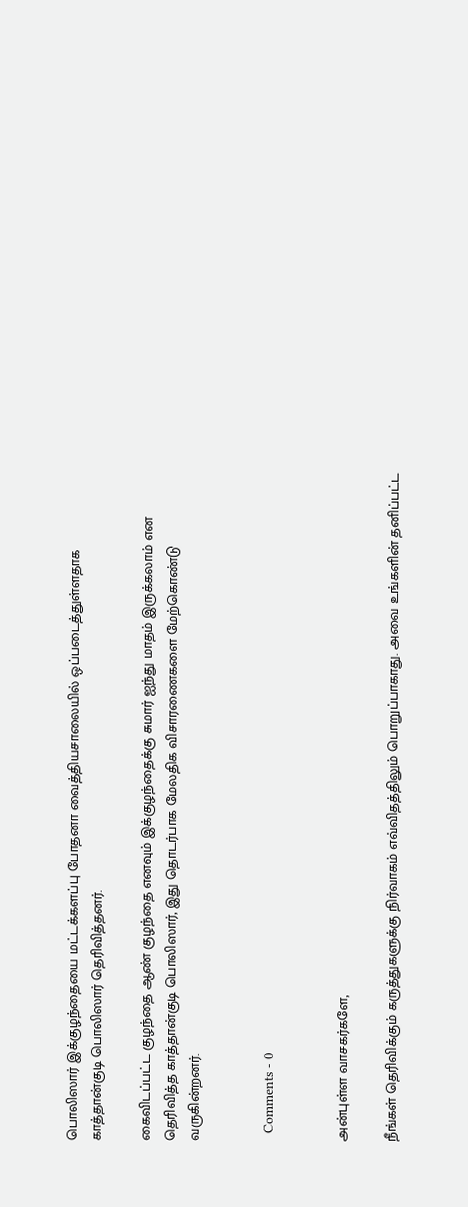பொலிஸார் இக்குழந்தையை மட்டக்களப்பு போதனா வைத்தியசாலையில் ஒப்படைத்துள்ளதாக காத்தான்குடி பொலிஸார் தெரிவித்தனர்.

கைவிடப்பட்ட குழந்தை ஆண் குழந்தை எனவும் இக்குழந்தைக்கு சுமார் ஐந்து மாதம் இருக்கலாம் என தெரிவித்த காத்தான்குடி பொலிஸார், இது தொடர்பாக மேலதிக விசாரணைகளை மேற்கொண்டு வருகின்றனர்.


  Comments - 0


அன்புள்ள வாசகர்களே,

நீங்கள் தெரிவிக்கும் கருத்துகளுக்கு நிர்வாகம் எவ்விதத்திலும் பொறுப்பாகாது. அவை உங்களின் தனிப்பட்ட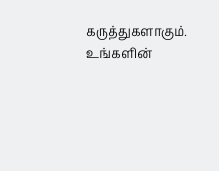கருத்துகளாகும். உங்களின்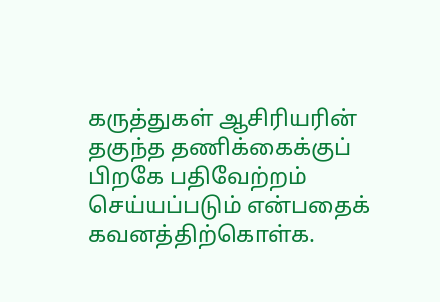கருத்துகள் ஆசிரியரின் தகுந்த தணிக்கைக்குப் பிறகே பதிவேற்றம் செய்யப்படும் என்பதைக் கவனத்திற்கொள்க.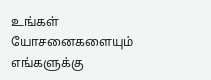உங்கள் யோசனைகளையும் எங்களுக்கு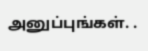அனுப்புங்கள். .